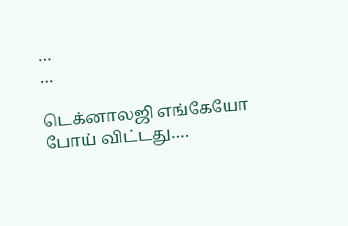…
…

டெக்னாலஜி எங்கேயோ போய் விட்டது….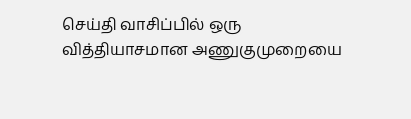செய்தி வாசிப்பில் ஒரு வித்தியாசமான அணுகுமுறையை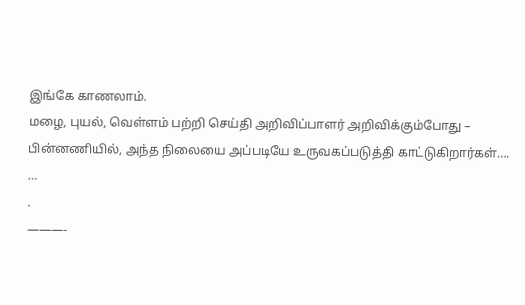இங்கே காணலாம்.
மழை, புயல், வெள்ளம் பற்றி செய்தி அறிவிப்பாளர் அறிவிக்கும்போது –
பின்னணியில், அந்த நிலையை அப்படியே உருவகப்படுத்தி காட்டுகிறார்கள்….
…
.
———-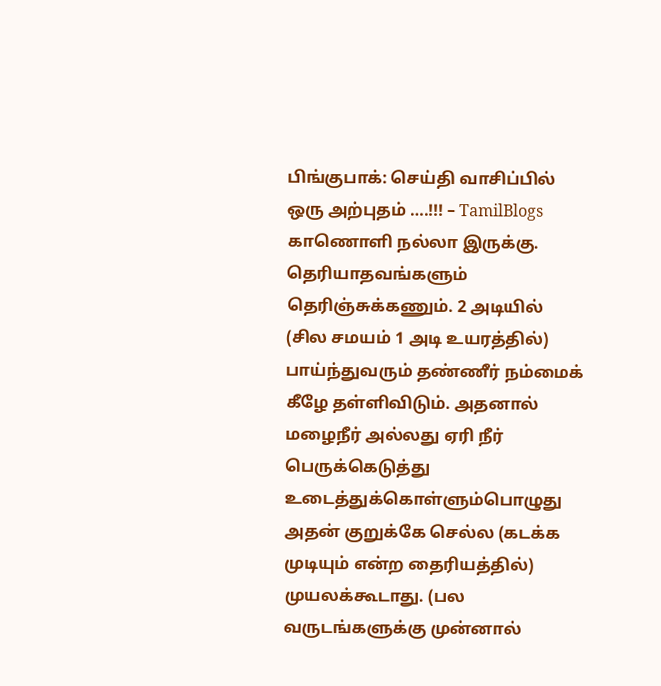பிங்குபாக்: செய்தி வாசிப்பில் ஒரு அற்புதம் ….!!! – TamilBlogs
காணொளி நல்லா இருக்கு.
தெரியாதவங்களும் தெரிஞ்சுக்கணும். 2 அடியில் (சில சமயம் 1 அடி உயரத்தில்) பாய்ந்துவரும் தண்ணீர் நம்மைக் கீழே தள்ளிவிடும். அதனால் மழைநீர் அல்லது ஏரி நீர் பெருக்கெடுத்து உடைத்துக்கொள்ளும்பொழுது அதன் குறுக்கே செல்ல (கடக்க முடியும் என்ற தைரியத்தில்) முயலக்கூடாது. (பல வருடங்களுக்கு முன்னால்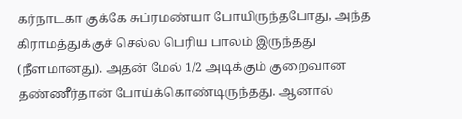கர்நாடகா குக்கே சுப்ரமண்யா போயிருந்தபோது, அந்த கிராமத்துக்குச் செல்ல பெரிய பாலம் இருந்தது (நீளமானது). அதன் மேல் 1/2 அடிக்கும் குறைவான தண்ணீர்தான் போய்க்கொண்டிருந்தது. ஆனால்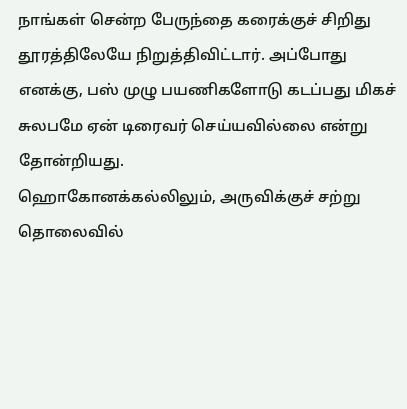நாங்கள் சென்ற பேருந்தை கரைக்குச் சிறிது தூரத்திலேயே நிறுத்திவிட்டார். அப்போது எனக்கு, பஸ் முழு பயணிகளோடு கடப்பது மிகச் சுலபமே ஏன் டிரைவர் செய்யவில்லை என்று தோன்றியது.
ஹொகோனக்கல்லிலும், அருவிக்குச் சற்று தொலைவில்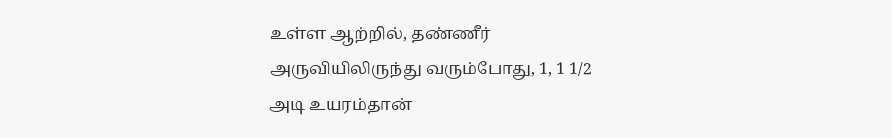உள்ள ஆற்றில், தண்ணீர் அருவியிலிருந்து வரும்போது, 1, 1 1/2 அடி உயரம்தான்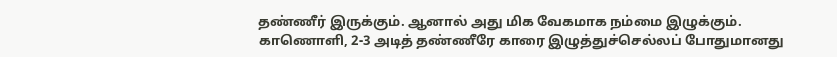தண்ணீர் இருக்கும். ஆனால் அது மிக வேகமாக நம்மை இழுக்கும்.
காணொளி, 2-3 அடித் தண்ணீரே காரை இழுத்துச்செல்லப் போதுமானது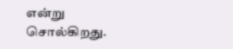என்று சொல்கிறது.